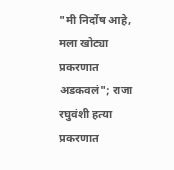"मी निर्दोष आहे, मला खोट्या प्रकरणात अडकवलं"; राजा रघुवंशी हत्या प्रकरणात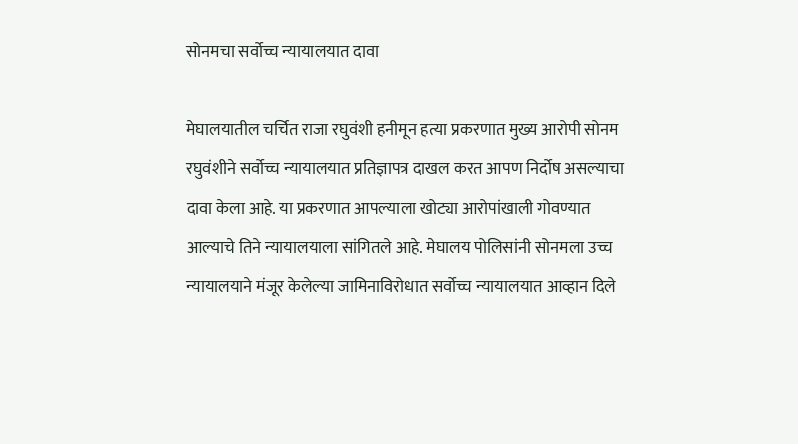सोनमचा सर्वोच्च न्यायालयात दावा

मेघालयातील चर्चित राजा रघुवंशी हनीमून हत्या प्रकरणात मुख्य आरोपी सोनम रघुवंशीने सर्वोच्च न्यायालयात प्रतिज्ञापत्र दाखल करत आपण निर्दोष असल्याचा दावा केला आहे. या प्रकरणात आपल्याला खोट्या आरोपांखाली गोवण्यात आल्याचे तिने न्यायालयाला सांगितले आहे. मेघालय पोलिसांनी सोनमला उच्च न्यायालयाने मंजूर केलेल्या जामिनाविरोधात सर्वोच्च न्यायालयात आव्हान दिले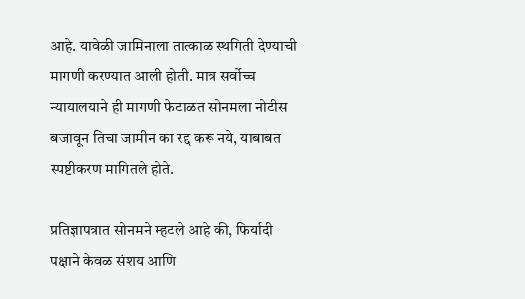आहे. यावेळी जामिनाला तात्काळ स्थगिती देण्याची मागणी करण्यात आली होती. मात्र सर्वोच्च न्यायालयाने ही मागणी फेटाळत सोनमला नोटीस बजावून तिचा जामीन का रद्द करू नये, याबाबत स्पष्टीकरण मागितले होते.

प्रतिज्ञापत्रात सोनमने म्हटले आहे की, फिर्यादी पक्षाने केवळ संशय आणि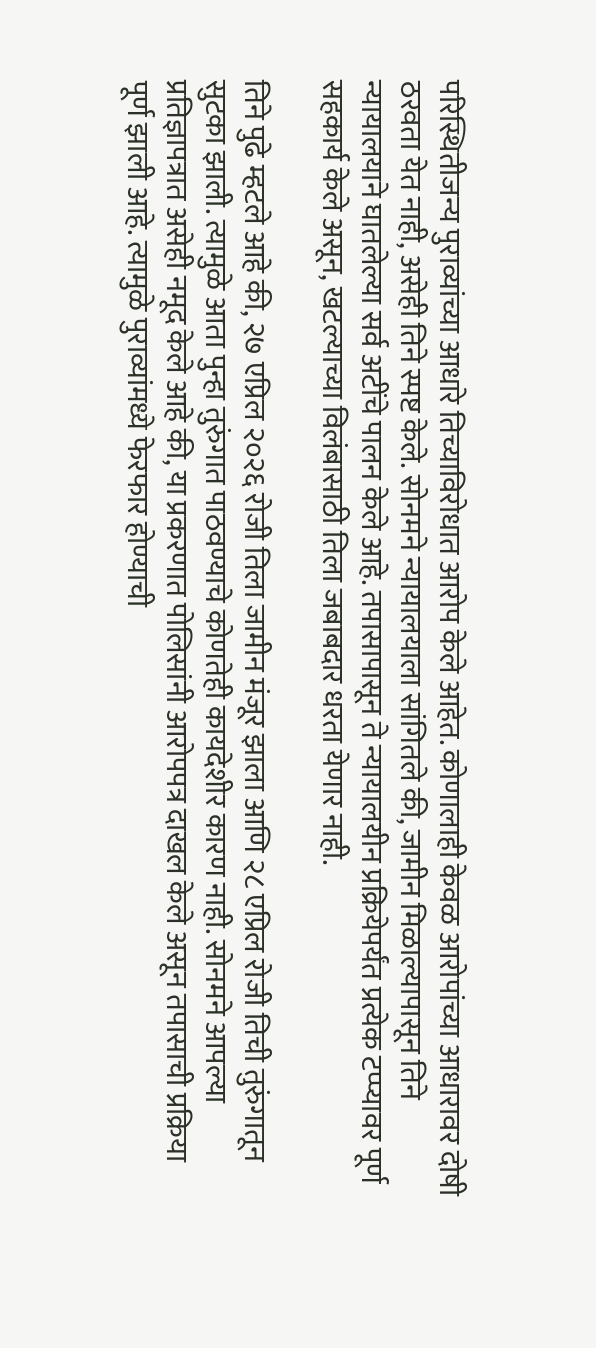परिस्थितीजन्य पुराव्यांच्या आधारे तिच्याविरोधात आरोप केले आहेत. कोणालाही केवळ आरोपांच्या आधारावर दोषी ठरवता येत नाही, असेही तिने स्पष्ट केले. सोनमने न्यायालयाला सांगितले की, जामीन मिळाल्यापासून तिने न्यायालयाने घातलेल्या सर्व अटींचे पालन केले आहे. तपासापासून ते न्यायालयीन प्रक्रियेपर्यंत प्रत्येक टप्प्यावर पूर्ण सहकार्य केले असून, खटल्याच्या विलंबासाठी तिला जबाबदार धरता येणार नाही.

तिने पुढे म्हटले आहे की, २७ एप्रिल २०२६ रोजी तिला जामीन मंजूर झाला आणि २८ एप्रिल रोजी तिची तुरुंगातून सुटका झाली. त्यामुळे आता पुन्हा तुरुंगात पाठवण्याचे कोणतेही कायदेशीर कारण नाही. सोनमने आपल्या प्रतिज्ञापत्रात असेही नमूद केले आहे की, या प्रकरणात पोलिसांनी आरोपपत्र दाखल केले असून तपासाची प्रक्रिया पूर्ण झाली आहे. त्यामुळे पुराव्यांमध्ये फेरफार होण्याची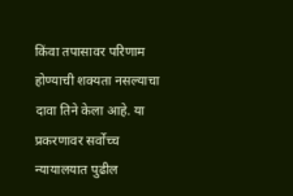किंवा तपासावर परिणाम होण्याची शक्यता नसल्याचा दावा तिने केला आहे. या प्रकरणावर सर्वोच्च न्यायालयात पुढील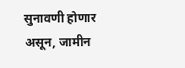सुनावणी होणार असून, जामीन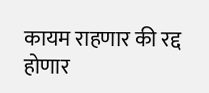कायम राहणार की रद्द होणार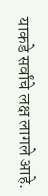याकडे सर्वांचे लक्ष लागले आहे.